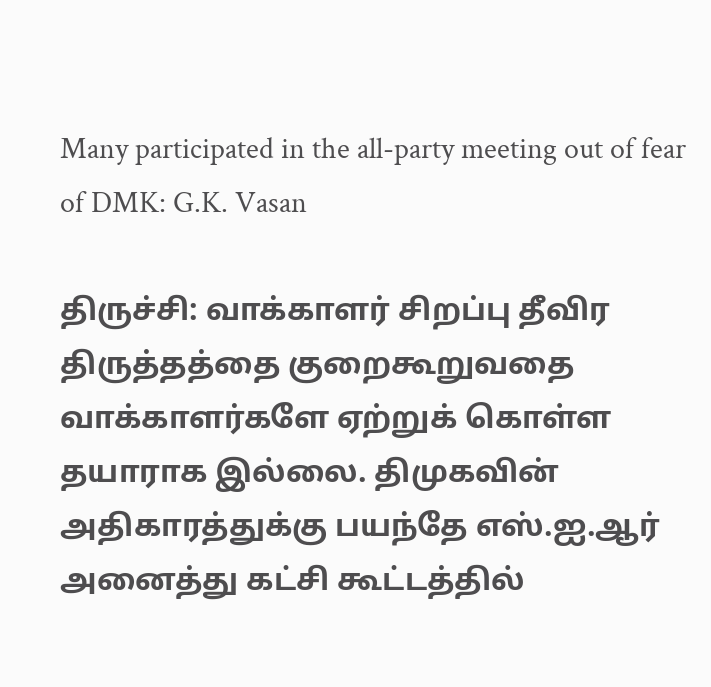Many participated in the all-party meeting out of fear of DMK: G.K. Vasan

திருச்சி: வாக்காளர் சிறப்பு தீவிர திருத்தத்தை குறைகூறுவதை வாக்காளர்களே ஏற்றுக் கொள்ள தயாராக இல்லை. திமுகவின் அதிகாரத்துக்கு பயந்தே எஸ்.ஐ.ஆர் அனைத்து கட்சி கூட்டத்தில்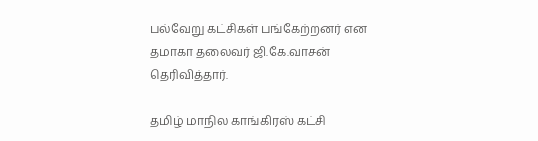பல்வேறு கட்சிகள் பங்கேற்றனர் என தமாகா தலைவர் ஜி.கே.வாசன் தெரிவித்தார்.

தமிழ் மாநில காங்கிரஸ் கட்சி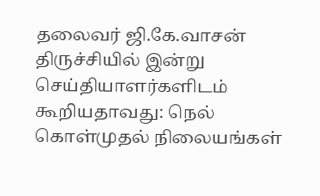தலைவர் ஜி.கே.வாசன் திருச்சியில் இன்று செய்தியாளர்களிடம் கூறியதாவது: நெல் கொள்முதல் நிலையங்கள்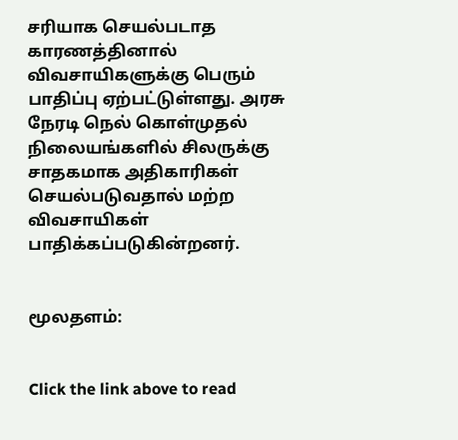சரியாக செயல்படாத காரணத்தினால் விவசாயிகளுக்கு பெரும் பாதிப்பு ஏற்பட்டுள்ளது. அரசு நேரடி நெல் கொள்முதல் நிலையங்களில் சிலருக்கு சாதகமாக அதிகாரிகள் செயல்படுவதால் மற்ற விவசாயிகள் பாதிக்கப்படுகின்றனர்.


மூலதளம்:


Click the link above to read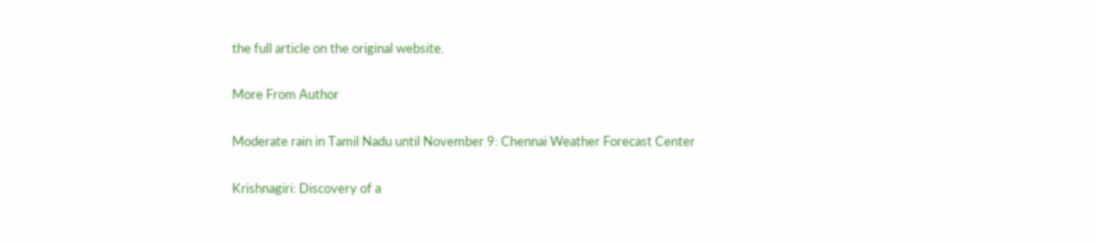the full article on the original website.

More From Author

Moderate rain in Tamil Nadu until November 9: Chennai Weather Forecast Center

Krishnagiri: Discovery of a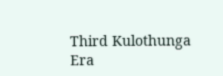Third Kulothunga Era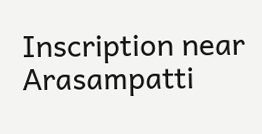Inscription near Arasampatti